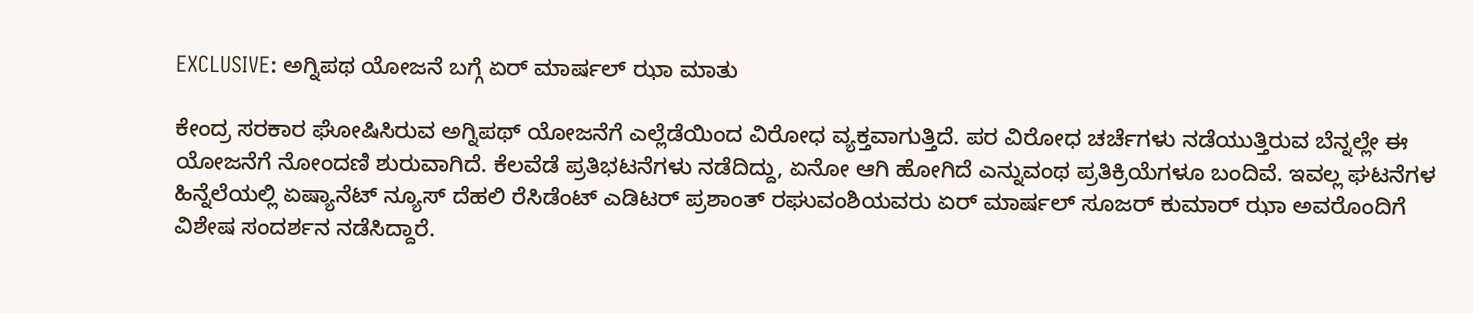EXCLUSIVE: ಅಗ್ನಿಪಥ ಯೋಜನೆ ಬಗ್ಗೆ ಏರ್‌ ಮಾರ್ಷಲ್‌ ಝಾ ಮಾತು

ಕೇಂದ್ರ ಸರಕಾರ ಘೋಷಿಸಿರುವ ಅಗ್ನಿಪಥ್ ಯೋಜನೆಗೆ ಎಲ್ಲೆಡೆಯಿಂದ ವಿರೋಧ ವ್ಯಕ್ತವಾಗುತ್ತಿದೆ. ಪರ ವಿರೋಧ ಚರ್ಚೆಗಳು ನಡೆಯುತ್ತಿರುವ ಬೆನ್ನಲ್ಲೇ ಈ ಯೋಜನೆಗೆ ನೋಂದಣಿ ಶುರುವಾಗಿದೆ. ಕೆಲವೆಡೆ ಪ್ರತಿಭಟನೆಗಳು ನಡೆದಿದ್ದು, ಏನೋ ಆಗಿ ಹೋಗಿದೆ ಎನ್ನುವಂಥ ಪ್ರತಿಕ್ರಿಯೆಗಳೂ ಬಂದಿವೆ. ಇವಲ್ಲ ಘಟನೆಗಳ ಹಿನ್ನೆಲೆಯಲ್ಲಿ ಏಷ್ಯಾನೆಟ್ ನ್ಯೂಸ್ ದೆಹಲಿ ರೆಸಿಡೆಂಟ್ ಎಡಿಟರ್ ಪ್ರಶಾಂತ್ ರಘುವಂಶಿಯವರು ಏರ್ ಮಾರ್ಷಲ್ ಸೂಜರ್ ಕುಮಾರ್ ಝಾ ಅವರೊಂದಿಗೆ ವಿಶೇಷ ಸಂದರ್ಶನ ನಡೆಸಿದ್ದಾರೆ.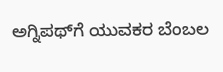ಅಗ್ನಿಪಥ್‌ಗೆ ಯುವಕರ ಬೆಂಬಲ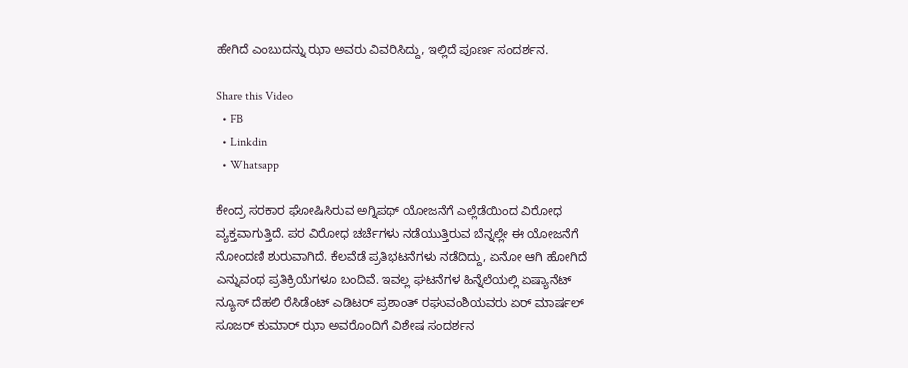ಹೇಗಿದೆ ಎಂಬುದನ್ನು ಝಾ ಅವರು ವಿವರಿಸಿದ್ದು, ಇಲ್ಲಿದೆ ಪೂರ್ಣ ಸಂದರ್ಶನ.

Share this Video
  • FB
  • Linkdin
  • Whatsapp

ಕೇಂದ್ರ ಸರಕಾರ ಘೋಷಿಸಿರುವ ಅಗ್ನಿಪಥ್ ಯೋಜನೆಗೆ ಎಲ್ಲೆಡೆಯಿಂದ ವಿರೋಧ ವ್ಯಕ್ತವಾಗುತ್ತಿದೆ. ಪರ ವಿರೋಧ ಚರ್ಚೆಗಳು ನಡೆಯುತ್ತಿರುವ ಬೆನ್ನಲ್ಲೇ ಈ ಯೋಜನೆಗೆ ನೋಂದಣಿ ಶುರುವಾಗಿದೆ. ಕೆಲವೆಡೆ ಪ್ರತಿಭಟನೆಗಳು ನಡೆದಿದ್ದು, ಏನೋ ಆಗಿ ಹೋಗಿದೆ ಎನ್ನುವಂಥ ಪ್ರತಿಕ್ರಿಯೆಗಳೂ ಬಂದಿವೆ. ಇವಲ್ಲ ಘಟನೆಗಳ ಹಿನ್ನೆಲೆಯಲ್ಲಿ ಏಷ್ಯಾನೆಟ್ ನ್ಯೂಸ್ ದೆಹಲಿ ರೆಸಿಡೆಂಟ್ ಎಡಿಟರ್ ಪ್ರಶಾಂತ್ ರಘುವಂಶಿಯವರು ಏರ್ ಮಾರ್ಷಲ್ ಸೂಜರ್ ಕುಮಾರ್ ಝಾ ಅವರೊಂದಿಗೆ ವಿಶೇಷ ಸಂದರ್ಶನ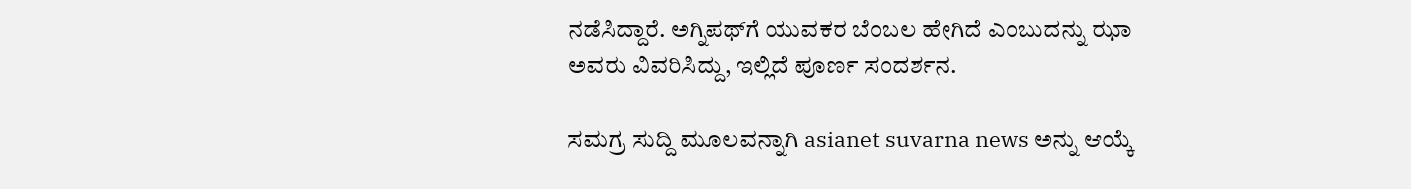ನಡೆಸಿದ್ದಾರೆ. ಅಗ್ನಿಪಥ್‌ಗೆ ಯುವಕರ ಬೆಂಬಲ ಹೇಗಿದೆ ಎಂಬುದನ್ನು ಝಾ ಅವರು ವಿವರಿಸಿದ್ದು, ಇಲ್ಲಿದೆ ಪೂರ್ಣ ಸಂದರ್ಶನ.

ಸಮಗ್ರ ಸುದ್ದಿ ಮೂಲವನ್ನಾಗಿ asianet suvarna news ಅನ್ನು ಆಯ್ಕೆ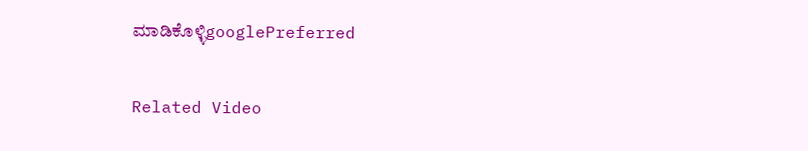ಮಾಡಿಕೊಳ್ಳಿgooglePreferred

Related Video